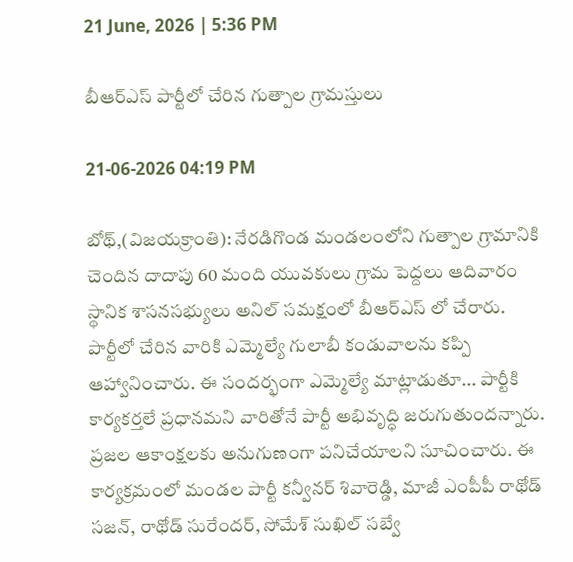21 June, 2026 | 5:36 PM

బీఆర్ఎస్ పార్టీలో చేరిన గుత్పాల గ్రామస్తులు

21-06-2026 04:19 PM

బోథ్,(విజయక్రాంతి): నేరడిగొండ మండలంలోని గుత్పాల గ్రామానికి చెందిన దాదాపు 60 మంది యువకులు గ్రామ పెద్దలు ఆదివారం స్థానిక శాసనసభ్యులు అనిల్ సమక్షంలో బీఆర్ఎస్ లో చేరారు. పార్టీలో చేరిన వారికి ఎమ్మెల్యే గులాబీ కండువాలను కప్పి ఆహ్వానించారు. ఈ సందర్భంగా ఎమ్మెల్యే మాట్లాడుతూ... పార్టీకి కార్యకర్తలే ప్రధానమని వారితోనే పార్టీ అభివృద్ధి జరుగుతుందన్నారు. ప్రజల ఆకాంక్షలకు అనుగుణంగా పనిచేయాలని సూచించారు. ఈ కార్యక్రమంలో మండల పార్టీ కన్వీనర్ శివారెడ్డి, మాజీ ఎంపీపీ రాథోడ్ సజన్, రాథోడ్ సురేందర్, సోమేశ్ సుఖిల్ సబ్వే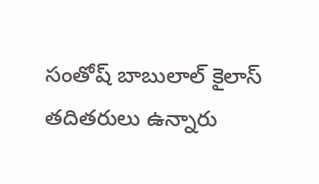సంతోష్ బాబులాల్ కైలాస్ తదితరులు ఉన్నారు